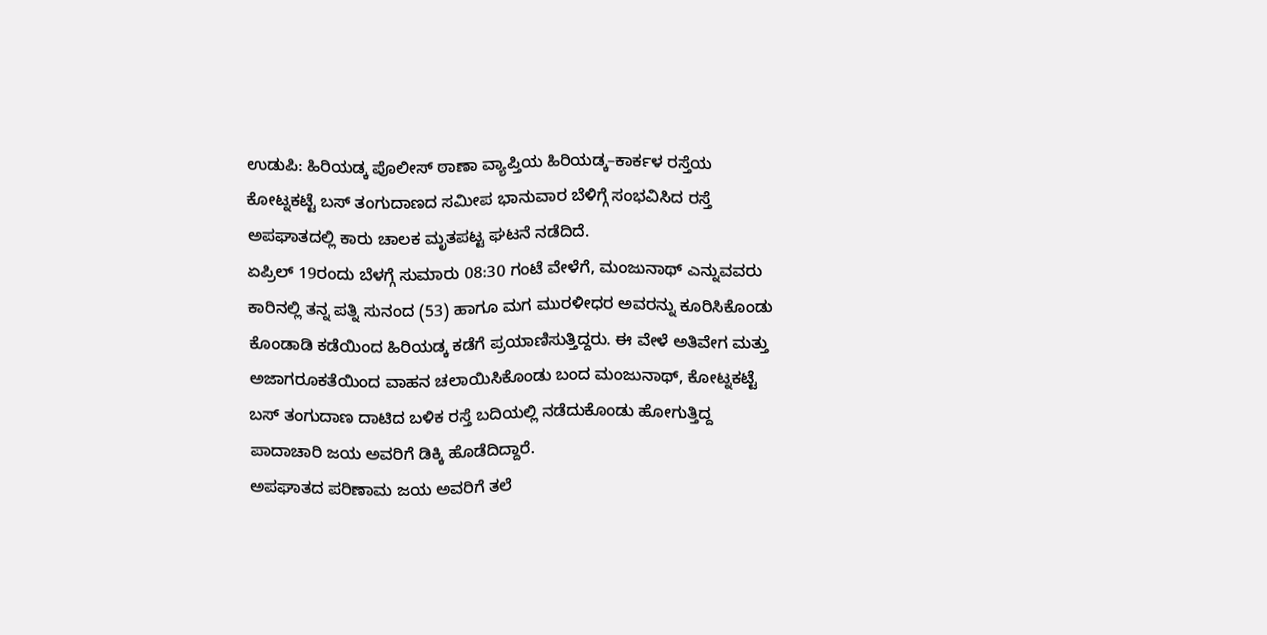ಉಡುಪಿ: ಹಿರಿಯಡ್ಕ ಪೊಲೀಸ್ ಠಾಣಾ ವ್ಯಾಪ್ತಿಯ ಹಿರಿಯಡ್ಕ–ಕಾರ್ಕಳ ರಸ್ತೆಯ ಕೋಟ್ನಕಟ್ಟೆ ಬಸ್ ತಂಗುದಾಣದ ಸಮೀಪ ಭಾನುವಾರ ಬೆಳಿಗ್ಗೆ ಸಂಭವಿಸಿದ ರಸ್ತೆ ಅಪಘಾತದಲ್ಲಿ ಕಾರು ಚಾಲಕ ಮೃತಪಟ್ಟ ಘಟನೆ ನಡೆದಿದೆ.
ಏಪ್ರಿಲ್ 19ರಂದು ಬೆಳಗ್ಗೆ ಸುಮಾರು 08:30 ಗಂಟೆ ವೇಳೆಗೆ, ಮಂಜುನಾಥ್ ಎನ್ನುವವರು ಕಾರಿನಲ್ಲಿ ತನ್ನ ಪತ್ನಿ ಸುನಂದ (53) ಹಾಗೂ ಮಗ ಮುರಳೀಧರ ಅವರನ್ನು ಕೂರಿಸಿಕೊಂಡು ಕೊಂಡಾಡಿ ಕಡೆಯಿಂದ ಹಿರಿಯಡ್ಕ ಕಡೆಗೆ ಪ್ರಯಾಣಿಸುತ್ತಿದ್ದರು. ಈ ವೇಳೆ ಅತಿವೇಗ ಮತ್ತು ಅಜಾಗರೂಕತೆಯಿಂದ ವಾಹನ ಚಲಾಯಿಸಿಕೊಂಡು ಬಂದ ಮಂಜುನಾಥ್, ಕೋಟ್ನಕಟ್ಟೆ ಬಸ್ ತಂಗುದಾಣ ದಾಟಿದ ಬಳಿಕ ರಸ್ತೆ ಬದಿಯಲ್ಲಿ ನಡೆದುಕೊಂಡು ಹೋಗುತ್ತಿದ್ದ ಪಾದಾಚಾರಿ ಜಯ ಅವರಿಗೆ ಡಿಕ್ಕಿ ಹೊಡೆದಿದ್ದಾರೆ.
ಅಪಘಾತದ ಪರಿಣಾಮ ಜಯ ಅವರಿಗೆ ತಲೆ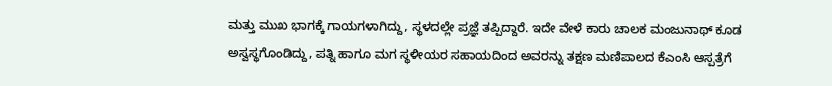ಮತ್ತು ಮುಖ ಭಾಗಕ್ಕೆ ಗಾಯಗಳಾಗಿದ್ದು, ಸ್ಥಳದಲ್ಲೇ ಪ್ರಜ್ಞೆ ತಪ್ಪಿದ್ದಾರೆ. ಇದೇ ವೇಳೆ ಕಾರು ಚಾಲಕ ಮಂಜುನಾಥ್ ಕೂಡ ಅಸ್ವಸ್ಥಗೊಂಡಿದ್ದು, ಪತ್ನಿ ಹಾಗೂ ಮಗ ಸ್ಥಳೀಯರ ಸಹಾಯದಿಂದ ಅವರನ್ನು ತಕ್ಷಣ ಮಣಿಪಾಲದ ಕೆಎಂಸಿ ಆಸ್ಪತ್ರೆಗೆ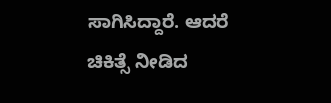ಸಾಗಿಸಿದ್ದಾರೆ. ಆದರೆ ಚಿಕಿತ್ಸೆ ನೀಡಿದ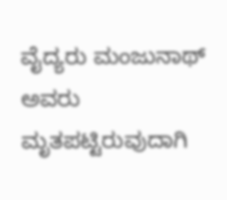ವೈದ್ಯರು ಮಂಜುನಾಥ್ ಅವರು ಮೃತಪಟ್ಟಿರುವುದಾಗಿ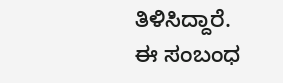ತಿಳಿಸಿದ್ದಾರೆ.
ಈ ಸಂಬಂಧ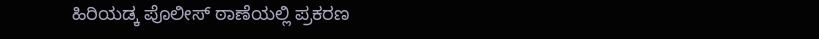ಹಿರಿಯಡ್ಕ ಪೊಲೀಸ್ ಠಾಣೆಯಲ್ಲಿ ಪ್ರಕರಣ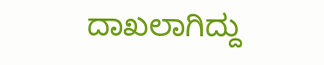ದಾಖಲಾಗಿದ್ದು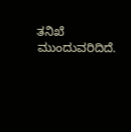ತನಿಖೆ ಮುಂದುವರಿದಿದೆ.